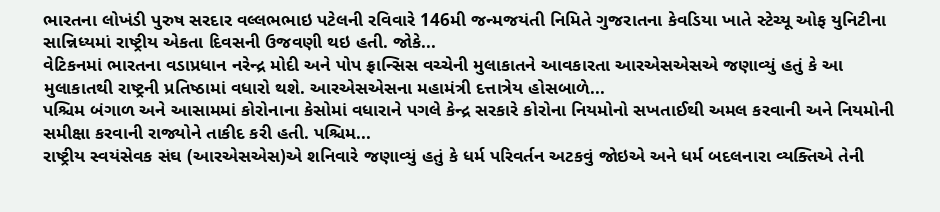ભારતના લોખંડી પુરુષ સરદાર વલ્લભભાઇ પટેલની રવિવારે 146મી જન્મજયંતી નિમિતે ગુજરાતના કેવડિયા ખાતે સ્ટેચ્યૂ ઓફ યુનિટીના સાન્નિધ્યમાં રાષ્ટ્રીય એકતા દિવસની ઉજવણી થઇ હતી. જોકે...
વેટિકનમાં ભારતના વડાપ્રધાન નરેન્દ્ર મોદી અને પોપ ફ્રાન્સિસ વચ્ચેની મુલાકાતને આવકારતા આરએસએસએ જણાવ્યું હતું કે આ મુલાકાતથી રાષ્ટ્રની પ્રતિષ્ઠામાં વધારો થશે. આરએસએસના મહામંત્રી દત્તાત્રેય હોસબાળે...
પશ્ચિમ બંગાળ અને આસામમાં કોરોનાના કેસોમાં વધારાને પગલે કેન્દ્ર સરકારે કોરોના નિયમોનો સખતાઈથી અમલ કરવાની અને નિયમોની સમીક્ષા કરવાની રાજ્યોને તાકીદ કરી હતી. પશ્ચિમ...
રાષ્ટ્રીય સ્વયંસેવક સંઘ (આરએસએસ)એ શનિવારે જણાવ્યું હતું કે ધર્મ પરિવર્તન અટકવું જોઇએ અને ધર્મ બદલનારા વ્યક્તિએ તેની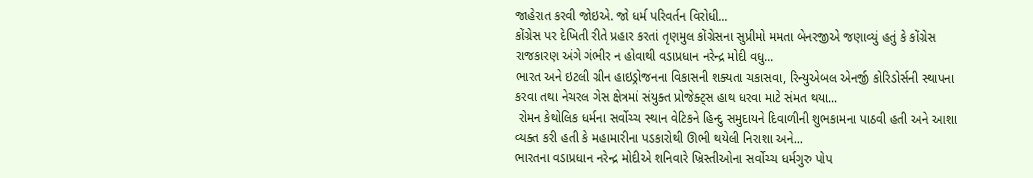જાહેરાત કરવી જોઇએ. જો ધર્મ પરિવર્તન વિરોધી...
કોંગ્રેસ પર દેખિતી રીતે પ્રહાર કરતાં તૃણમુલ કોંગ્રેસના સુપ્રીમો મમતા બેનરજીએ જણાવ્યું હતું કે કોંગ્રેસ રાજકારણ અંગે ગંભીર ન હોવાથી વડાપ્રધાન નરેન્દ્ર મોદી વધુ...
ભારત અને ઇટલી ગ્રીન હાઇડ્રોજનના વિકાસની શક્યતા ચકાસવા, રિન્યુએબલ એનર્જી કોરિડોર્સની સ્થાપના કરવા તથા નેચરલ ગેસ ક્ષેત્રમાં સંયુક્ત પ્રોજેક્ટ્સ હાથ ધરવા માટે સંમત થયા...
 રોમન કેથોલિક ધર્મના સર્વોચ્ચ સ્થાન વેટિકને હિન્દુ સમુદાયને દિવાળીની શુભકામના પાઠવી હતી અને આશા વ્યક્ત કરી હતી કે મહામારીના પડકારોથી ઊભી થયેલી નિરાશા અને...
ભારતના વડાપ્રધાન નરેન્દ્ર મોદીએ શનિવારે ખ્રિસ્તીઓના સર્વોચ્ચ ધર્મગુરુ પોપ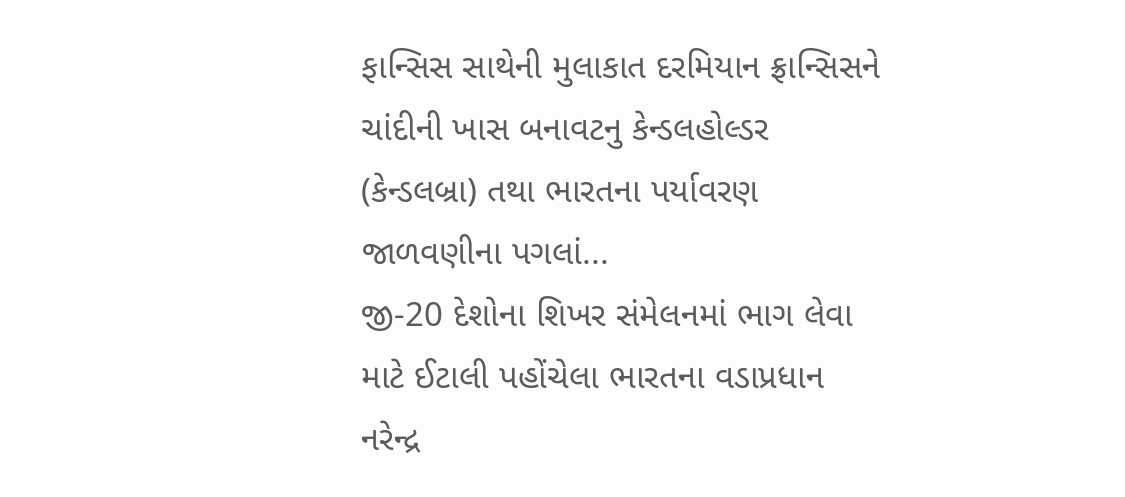ફાન્સિસ સાથેની મુલાકાત દરમિયાન ફ્રાન્સિસને ચાંદીની ખાસ બનાવટનુ કેન્ડલહોલ્ડર (કેન્ડલબ્રા) તથા ભારતના પર્યાવરણ જાળવણીના પગલાં...
જી-20 દેશોના શિખર સંમેલનમાં ભાગ લેવા માટે ઈટાલી પહોંચેલા ભારતના વડાપ્રધાન નરેન્દ્ર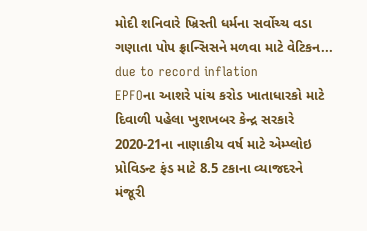મોદી શનિવારે ખ્રિસ્તી ધર્મના સર્વોચ્ચ વડા ગણાતા પોપ ફ્રાન્સિસને મળવા માટે વેટિકન...
due to record inflation
EPFOના આશરે પાંચ કરોડ ખાતાધારકો માટે દિવાળી પહેલા ખુશખબર કેન્દ્ર સરકારે 2020-21ના નાણાકીય વર્ષ માટે એમ્પ્લોઇ પ્રોવિડન્ટ ફંડ માટે 8.5 ટકાના વ્યાજદરને મંજૂરી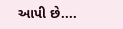આપી છે....